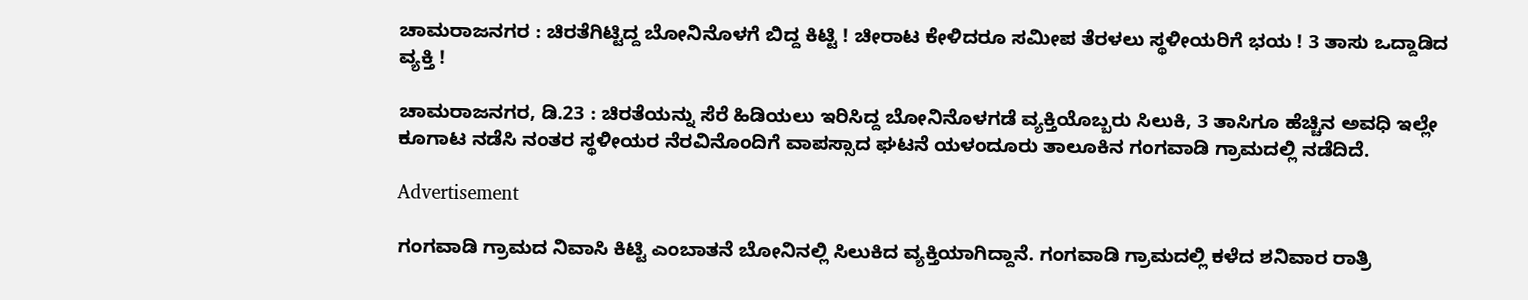ಚಾಮರಾಜನಗರ : ಚಿರತೆಗಿಟ್ಟಿದ್ದ ಬೋನಿನೊಳಗೆ ಬಿದ್ದ ಕಿಟ್ಟಿ ! ಚೀರಾಟ ಕೇಳಿದರೂ ಸಮೀಪ ತೆರಳಲು ಸ್ಥಳೀಯರಿಗೆ ಭಯ ! 3 ತಾಸು ಒದ್ದಾಡಿದ ವ್ಯಕ್ತಿ !

ಚಾಮರಾಜನಗರ, ಡಿ.23 : ಚಿರತೆಯನ್ನು ಸೆರೆ ಹಿಡಿಯಲು ಇರಿಸಿದ್ದ ಬೋನಿನೊಳಗಡೆ ವ್ಯಕ್ತಿಯೊಬ್ಬರು ಸಿಲುಕಿ, 3 ತಾಸಿಗೂ ಹೆಚ್ಚಿನ ಅವಧಿ ಇಲ್ಲೇ ಕೂಗಾಟ ನಡೆಸಿ ನಂತರ ಸ್ಥಳೀಯರ ನೆರವಿನೊಂದಿಗೆ ವಾಪಸ್ಸಾದ ಘಟನೆ ಯಳಂದೂರು ತಾಲೂಕಿನ ಗಂಗವಾಡಿ ಗ್ರಾಮದಲ್ಲಿ ನಡೆದಿದೆ.

Advertisement

ಗಂಗವಾಡಿ ಗ್ರಾಮದ ನಿವಾಸಿ ಕಿಟ್ಟಿ ಎಂಬಾತನೆ ಬೋನಿನಲ್ಲಿ ಸಿಲುಕಿದ ವ್ಯಕ್ತಿಯಾಗಿದ್ದಾನೆ. ಗಂಗವಾಡಿ ಗ್ರಾಮದಲ್ಲಿ ಕಳೆದ ಶನಿವಾರ ರಾತ್ರಿ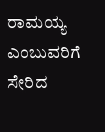ರಾಮಯ್ಯ ಎಂಬುವರಿಗೆ ಸೇರಿದ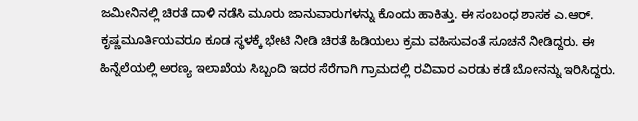ಜಮೀನಿನಲ್ಲಿ ಚಿರತೆ ದಾಳಿ ನಡೆಸಿ ಮೂರು ಜಾನುವಾರುಗಳನ್ನು ಕೊಂದು ಹಾಕಿತ್ತು. ಈ ಸಂಬಂಧ ಶಾಸಕ ಎ.ಆರ್. ಕೃಷ್ಣಮೂರ್ತಿಯವರೂ ಕೂಡ ಸ್ಥಳಕ್ಕೆ ಭೇಟಿ ನೀಡಿ ಚಿರತೆ ಹಿಡಿಯಲು ಕ್ರಮ ವಹಿಸುವಂತೆ ಸೂಚನೆ ನೀಡಿದ್ದರು. ಈ ಹಿನ್ನೆಲೆಯಲ್ಲಿ ಅರಣ್ಯ ಇಲಾಖೆಯ ಸಿಬ್ಬಂದಿ ಇದರ ಸೆರೆಗಾಗಿ ಗ್ರಾಮದಲ್ಲಿ ರವಿವಾರ ಎರಡು ಕಡೆ ಬೋನನ್ನು ಇರಿಸಿದ್ದರು.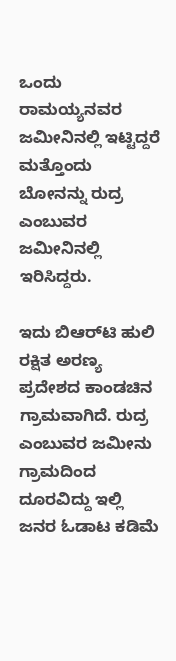ಒಂದು ರಾಮಯ್ಯನವರ ಜಮೀನಿನಲ್ಲಿ ಇಟ್ಟಿದ್ದರೆ ಮತ್ತೊಂದು ಬೋನನ್ನು ರುದ್ರ ಎಂಬುವರ ಜಮೀನಿನಲ್ಲಿ ಇರಿಸಿದ್ದರು.

ಇದು ಬಿಆರ್‌ಟಿ ಹುಲಿ ರಕ್ಷಿತ ಅರಣ್ಯ ಪ್ರದೇಶದ ಕಾಂಡಚಿನ ಗ್ರಾಮವಾಗಿದೆ. ರುದ್ರ ಎಂಬುವರ ಜಮೀನು ಗ್ರಾಮದಿಂದ ದೂರವಿದ್ದು ಇಲ್ಲಿ ಜನರ ಓಡಾಟ ಕಡಿಮೆ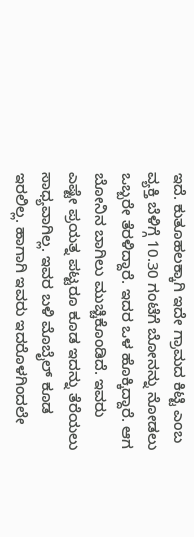ಇದೆ. ಕುತೂಹಲಕ್ಕಾಗಿ ಇದೇ ಗ್ರಾಮದ ಕಿಟ್ಟಿ ಎಂಬ ವ್ಯಕ್ತಿ ಬೆಳಿಗ್ಗೆ 10.30 ಗಂಟೆಗೆ ಬೋನನ್ನು ನೋಡಲು ಒಬ್ಬರೇ ತೆರಳಿದ್ದಾರೆ. ಇದರ ಒಳ ಹೊಕ್ಕಿದ್ದಾರೆ. ಆಗ ಬೋನಿನ ಬಾಗಿಲು ಮುಚ್ಚಿಕೊಂಡಿದೆ. ಇವರು ಎಷ್ಟೇ ಪ್ರಯತ್ನ ಪಟ್ಟರೂ ಕೂಡ ಇದನ್ನು ತೆರೆಯಲು ಸಾಧ್ಯವಾಗಿಲ್ಲ. ಇವರ ಬಳಿ ಮೊಬೈಲ್ ಕೂಡ ಇರಲಿಲ್ಲ. ಹಾಗಾಗಿ ಇವರು ಇದರೊಳಗಿಂದಲೇ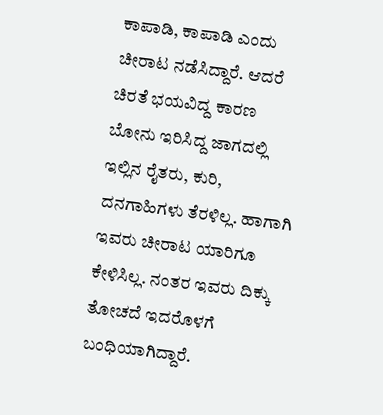ಕಾಪಾಡಿ, ಕಾಪಾಡಿ ಎಂದು ಚೀರಾಟ ನಡೆಸಿದ್ದಾರೆ. ಆದರೆ ಚಿರತೆ ಭಯವಿದ್ದ ಕಾರಣ ಬೋನು ಇರಿಸಿದ್ದ ಜಾಗದಲ್ಲಿ ಇಲ್ಲಿನ ರೈತರು, ಕುರಿ, ದನಗಾಹಿಗಳು ತೆರಳಿಲ್ಲ. ಹಾಗಾಗಿ ಇವರು ಚೀರಾಟ ಯಾರಿಗೂ ಕೇಳಿಸಿಲ್ಲ. ನಂತರ ಇವರು ದಿಕ್ಕು ತೋಚದೆ ಇದರೊಳಗೆ ಬಂಧಿಯಾಗಿದ್ದಾರೆ.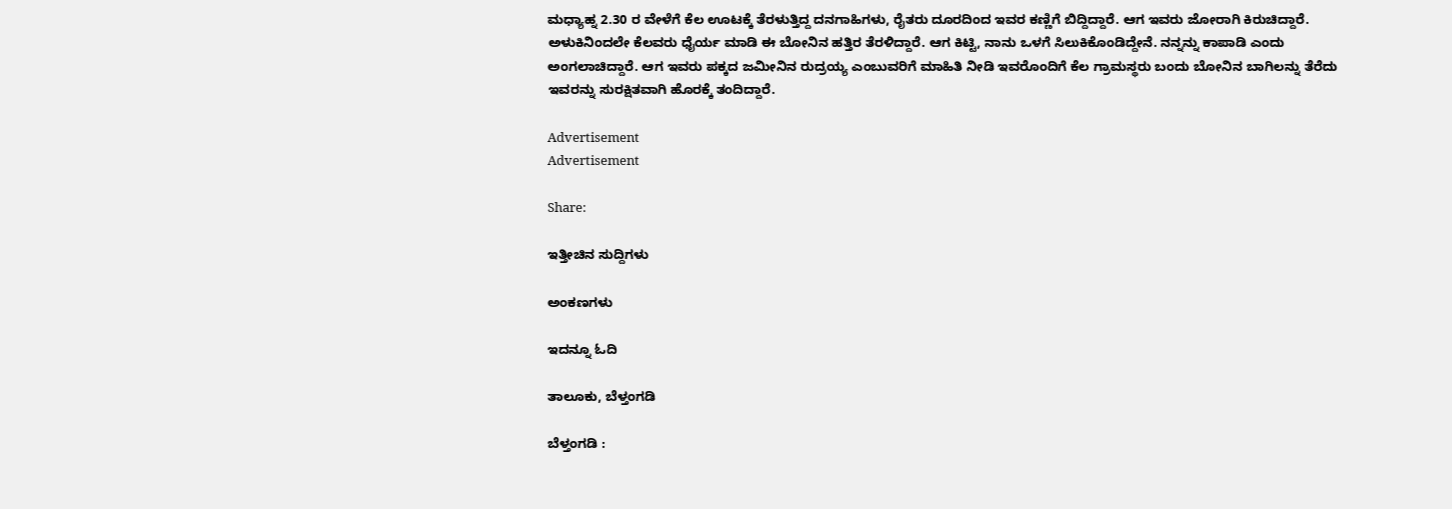ಮಧ್ಯಾಹ್ನ 2.30 ರ ವೇಳೆಗೆ ಕೆಲ ಊಟಕ್ಕೆ ತೆರಳುತ್ತಿದ್ದ ದನಗಾಹಿಗಳು, ರೈತರು ದೂರದಿಂದ ಇವರ ಕಣ್ಣಿಗೆ ಬಿದ್ದಿದ್ದಾರೆ. ಆಗ ಇವರು ಜೋರಾಗಿ ಕಿರುಚಿದ್ದಾರೆ. ಅಳುಕಿನಿಂದಲೇ ಕೆಲವರು ಧೈರ್ಯ ಮಾಡಿ ಈ ಬೋನಿನ ಹತ್ತಿರ ತೆರಳಿದ್ದಾರೆ. ಆಗ ಕಿಟ್ಟಿ, ನಾನು ಒಳಗೆ ಸಿಲುಕಿಕೊಂಡಿದ್ದೇನೆ. ನನ್ನನ್ನು ಕಾಪಾಡಿ ಎಂದು ಅಂಗಲಾಚಿದ್ದಾರೆ. ಆಗ ಇವರು ಪಕ್ಕದ ಜಮೀನಿನ ರುದ್ರಯ್ಯ ಎಂಬುವರಿಗೆ ಮಾಹಿತಿ ನೀಡಿ ಇವರೊಂದಿಗೆ ಕೆಲ ಗ್ರಾಮಸ್ಥರು ಬಂದು ಬೋನಿನ ಬಾಗಿಲನ್ನು ತೆರೆದು ಇವರನ್ನು ಸುರಕ್ಷಿತವಾಗಿ ಹೊರಕ್ಕೆ ತಂದಿದ್ದಾರೆ.

Advertisement
Advertisement

Share:

ಇತ್ತೀಚಿನ ಸುದ್ದಿಗಳು

ಅಂಕಣಗಳು

ಇದನ್ನೂ ಓದಿ

ತಾಲೂಕು, ಬೆಳ್ತಂಗಡಿ

ಬೆಳ್ತಂಗಡಿ :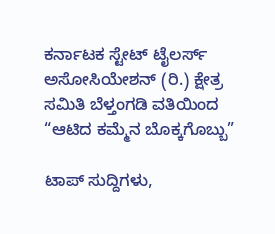ಕರ್ನಾಟಕ ಸ್ಟೇಟ್ ಟೈಲರ್ಸ್ ಅಸೋಸಿಯೇಶನ್ (ರಿ.) ಕ್ಷೇತ್ರ ಸಮಿತಿ ಬೆಳ್ತಂಗಡಿ ವತಿಯಿಂದ “ಆಟಿದ ಕಮ್ಮೆನ ಬೊಕ್ಕಗೊಬ್ಬು”

ಟಾಪ್ ಸುದ್ದಿಗಳು,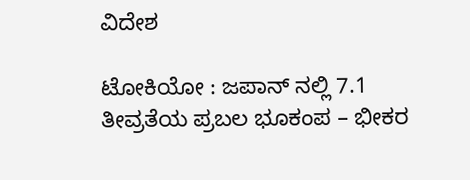ವಿದೇಶ

ಟೋಕಿಯೋ : ಜಪಾನ್ ನಲ್ಲಿ 7.1 ತೀವ್ರತೆಯ ಪ್ರಬಲ ಭೂಕಂಪ – ಭೀಕರ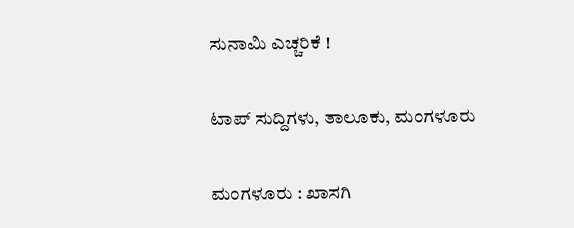ಸುನಾಮಿ ಎಚ್ಚರಿಕೆ !

ಟಾಪ್ ಸುದ್ದಿಗಳು, ತಾಲೂಕು, ಮಂಗಳೂರು

ಮಂಗಳೂರು : ಖಾಸಗಿ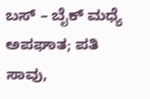ಬಸ್ – ಬೈಕ್ ಮಧ್ಯೆ ಅಪಘಾತ; ಪತಿ ಸಾವು,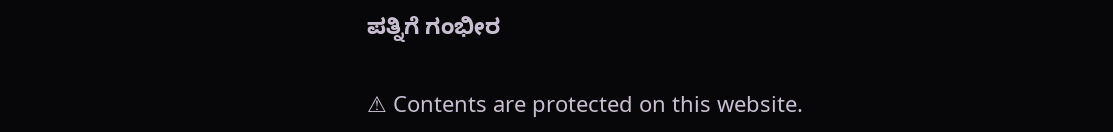ಪತ್ನಿಗೆ ಗಂಭೀರ

⚠ Contents are protected on this website.